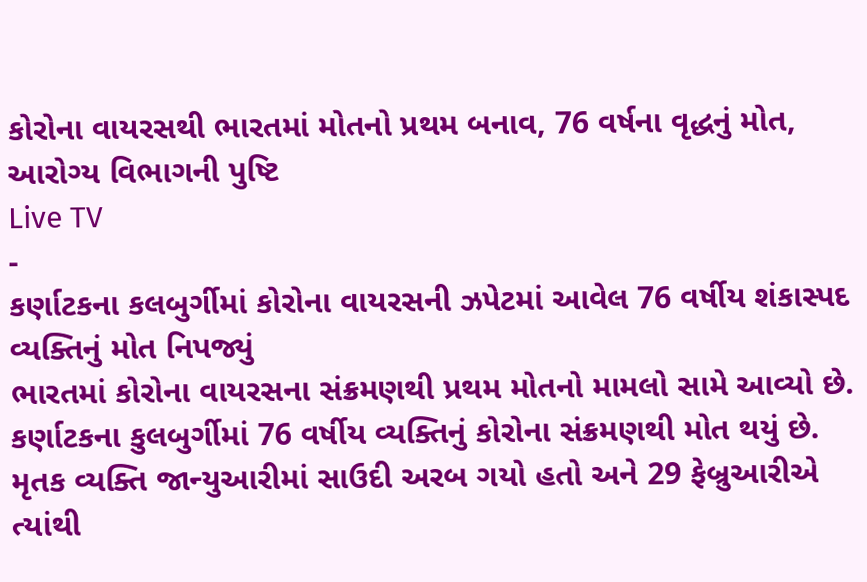કોરોના વાયરસથી ભારતમાં મોતનો પ્રથમ બનાવ, 76 વર્ષના વૃદ્ધનું મોત, આરોગ્ય વિભાગની પુષ્ટિ
Live TV
-
કર્ણાટકના કલબુર્ગીમાં કોરોના વાયરસની ઝપેટમાં આવેલ 76 વર્ષીય શંકાસ્પદ વ્યક્તિનું મોત નિપજ્યું
ભારતમાં કોરોના વાયરસના સંક્રમણથી પ્રથમ મોતનો મામલો સામે આવ્યો છે. કર્ણાટકના કુલબુર્ગીમાં 76 વર્ષીય વ્યક્તિનું કોરોના સંક્રમણથી મોત થયું છે. મૃતક વ્યક્તિ જાન્યુઆરીમાં સાઉદી અરબ ગયો હતો અને 29 ફેબ્રુઆરીએ ત્યાંથી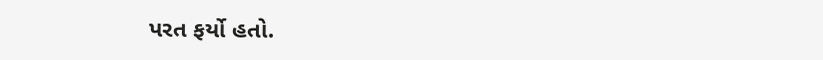પરત ફર્યો હતો.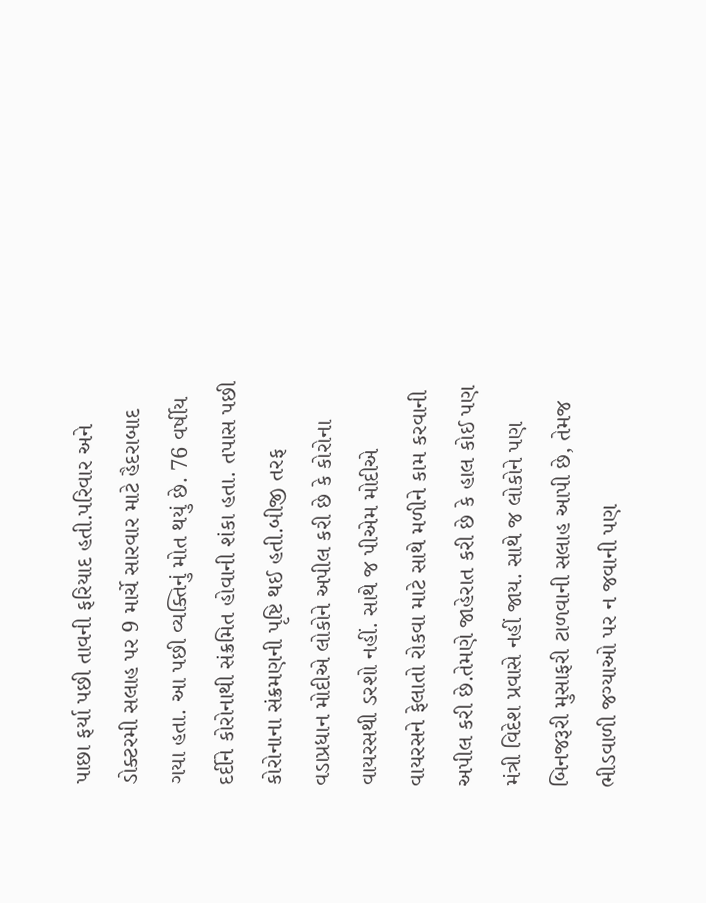પાછા ફર્યા પછી તાવની ફરિયાદ હતી.પરિવાર અને ડોક્ટરમી સલાહ પર 9 માર્ચે સારવાર માટે હૈદરાબાદ ગયા હતા. આ પછી વ્યક્તિનું મોત થયું છે. 76 વર્ષીય દર્દીને કોરોનાથી સંક્રમિત હોવાની શંકા હતા. તપાસ પછી કોરોનાના સંક્રમણની પૃષ્ટિ થઈ હતી.બીજી તરફ વડાપ્રધાન મોદીએ લોકોને અપીલ કરી છે કે કોરોના વાયરસથી ડરશો નહીં. સાથે જ પીએમ મોદીએ વાયરસને ફેલાતો રોકવા માટે સાથે મળીને કામ કરવાની અપીલ કરી છે.તેમણે જાહેરાત કરી છે કે હાલ કોઈ પણ મંત્રી વિદેશ પ્રવાસે નહીં જાય. સાથે જ લોકોને પણ બિનજરૂરી મુસાફરી ટાળવાની સલાહ આપી છે, તેમજ ભીડવાળી જગ્યાઓ પર ન જવાની પણ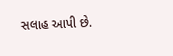સલાહ આપી છે.